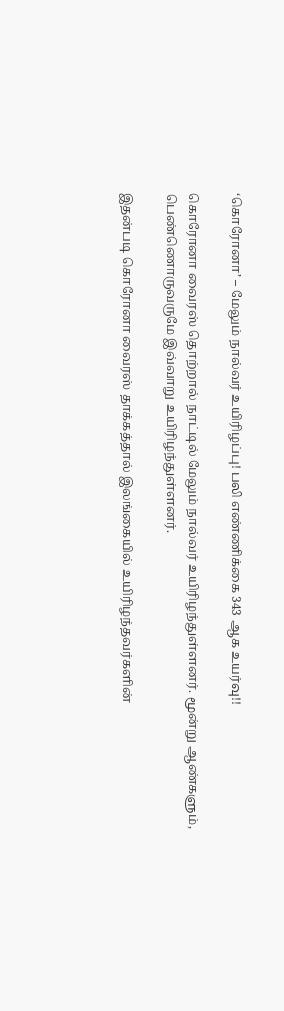‘கொரோனா’ – மேலும் நால்வர் உயிரிழப்பு! பலி எண்ணிக்கை 343 ஆக உயர்வு!!

கொரோனா வைரஸ் தொற்றால் நாட்டில் மேலும் நால்வர் உயிரிழந்துள்ளனர். மூன்று ஆண்களும், பெண்ணொருவருமே இவ்வாறு உயிரிழந்துள்ளனர்.

இதன்படி கொரோனா வைரஸ் தாக்கத்தால் இலங்கையில் உயிரிழந்தவர்களின்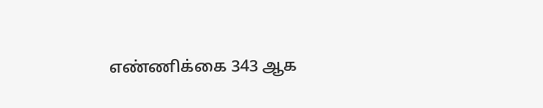எண்ணிக்கை 343 ஆக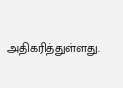அதிகரித்துள்ளது.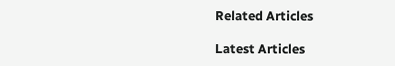Related Articles

Latest Articles